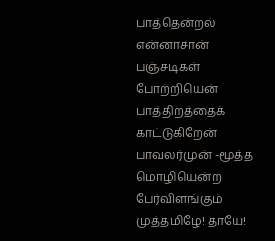பாத்தென்றல் என்னாசான் பஞ்சடிகள் போற்றியென் பாத்திறத்தைக் காட்டுகிறேன் பாவலர்முன் -மூத்த மொழியென்ற பேர்விளங்கும் முத்தமிழே! தாயே!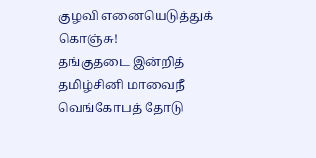குழவி எனையெடுத்துக் கொஞ்சு!
தங்குதடை இன்றித் தமிழ்சினி மாவைநீ
வெங்கோபத் தோடு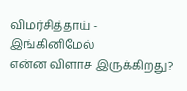விமர்சித்தாய் - இங்கினிமேல்
என்ன விளாச இருக்கிறது?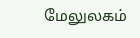மேலுலகம்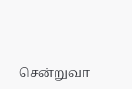சென்றுவா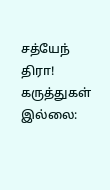சத்யேந் திரா!
கருத்துகள் இல்லை: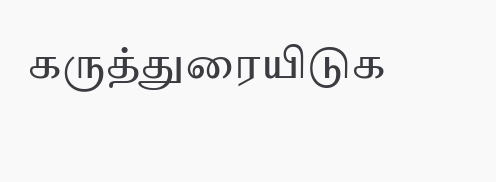கருத்துரையிடுக